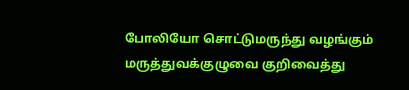போலியோ சொட்டுமருந்து வழங்கும் மருத்துவக்குழுவை குறிவைத்து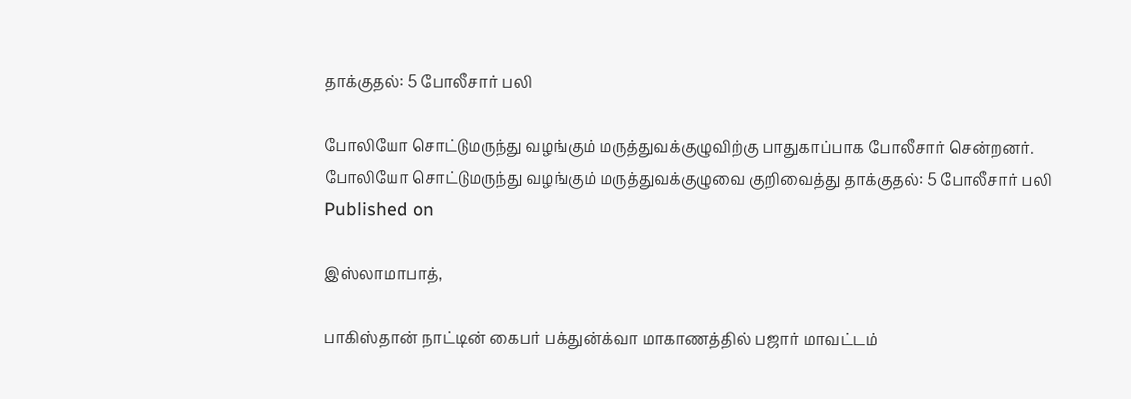தாக்குதல்: 5 போலீசார் பலி

போலியோ சொட்டுமருந்து வழங்கும் மருத்துவக்குழுவிற்கு பாதுகாப்பாக போலீசார் சென்றனர்.
போலியோ சொட்டுமருந்து வழங்கும் மருத்துவக்குழுவை குறிவைத்து தாக்குதல்: 5 போலீசார் பலி
Published on

இஸ்லாமாபாத்,

பாகிஸ்தான் நாட்டின் கைபர் பக்துன்க்வா மாகாணத்தில் பஜார் மாவட்டம்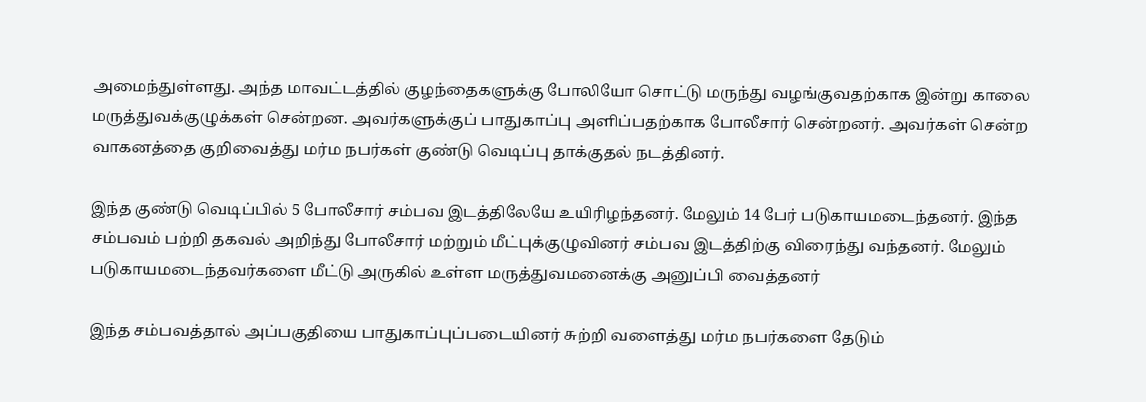அமைந்துள்ளது. அந்த மாவட்டத்தில் குழந்தைகளுக்கு போலியோ சொட்டு மருந்து வழங்குவதற்காக இன்று காலை மருத்துவக்குழுக்கள் சென்றன. அவர்களுக்குப் பாதுகாப்பு அளிப்பதற்காக போலீசார் சென்றனர். அவர்கள் சென்ற வாகனத்தை குறிவைத்து மர்ம நபர்கள் குண்டு வெடிப்பு தாக்குதல் நடத்தினர்.

இந்த குண்டு வெடிப்பில் 5 போலீசார் சம்பவ இடத்திலேயே உயிரிழந்தனர். மேலும் 14 பேர் படுகாயமடைந்தனர். இந்த சம்பவம் பற்றி தகவல் அறிந்து போலீசார் மற்றும் மீட்புக்குழுவினர் சம்பவ இடத்திற்கு விரைந்து வந்தனர். மேலும் படுகாயமடைந்தவர்களை மீட்டு அருகில் உள்ள மருத்துவமனைக்கு அனுப்பி வைத்தனர்

இந்த சம்பவத்தால் அப்பகுதியை பாதுகாப்புப்படையினர் சுற்றி வளைத்து மர்ம நபர்களை தேடும்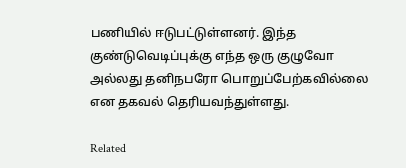பணியில் ஈடுபட்டுள்ளனர். இந்த குண்டுவெடிப்புக்கு எந்த ஒரு குழுவோ அல்லது தனிநபரோ பொறுப்பேற்கவில்லை என தகவல் தெரியவந்துள்ளது.

Related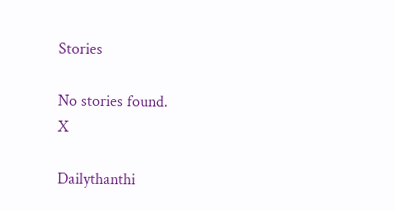Stories

No stories found.
X

Dailythanthi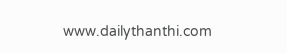www.dailythanthi.com